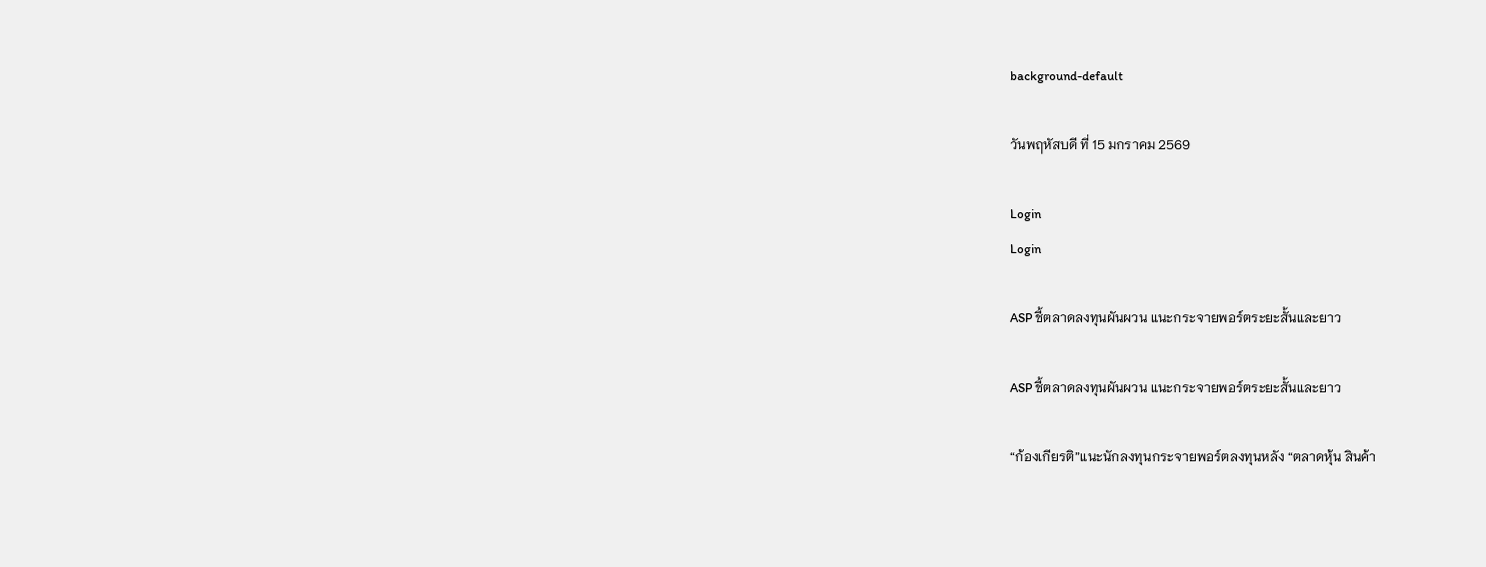background-default

วันพฤหัสบดี ที่ 15 มกราคม 2569

Login
Login

ASP ชี้ตลาดลงทุนผันผวน แนะกระจายพอร์ตระยะสั้นและยาว

ASP ชี้ตลาดลงทุนผันผวน แนะกระจายพอร์ตระยะสั้นและยาว

“ก้องเกียรติ”แนะนักลงทุนกระจายพอร์ตลงทุนหลัง “ตลาดหุ้น สินค้า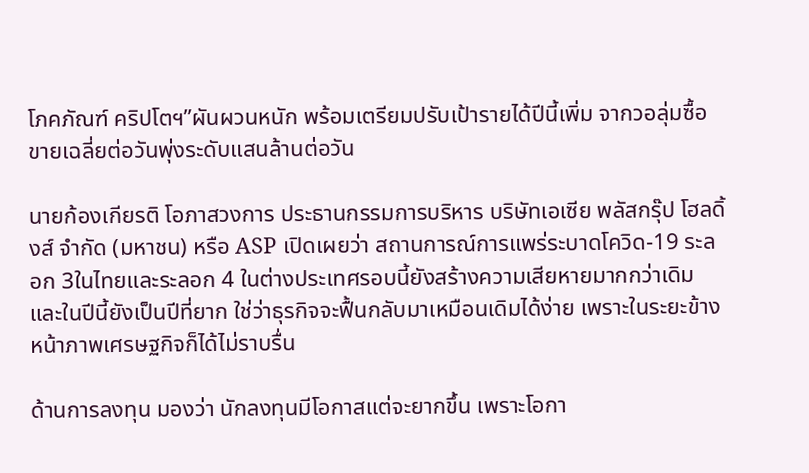โภคภัณฑ์ คริปโตฯ”ผันผวนหนัก พร้อมเตรียมปรับเป้ารายได้ปีนี้เพิ่ม จากวอลุ่มซื้อขายเฉลี่ยต่อวันพุ่งระดับแสนล้านต่อวัน

นายก้องเกียรติ โอภาสวงการ ประธานกรรมการบริหาร บริษัทเอเซีย พลัสกรุ๊ป โฮลดิ้งส์ จำกัด (มหาชน) หรือ ASP เปิดเผยว่า สถานการณ์การแพร่ระบาดโควิด-19 ระลอก 3ในไทยและระลอก 4 ในต่างประเทศรอบนี้ยังสร้างความเสียหายมากกว่าเดิม และในปีนี้ยังเป็นปีที่ยาก ใช่ว่าธุรกิจจะฟื้นกลับมาเหมือนเดิมได้ง่าย เพราะในระยะข้างหน้าภาพเศรษฐกิจก็ได้ไม่ราบรื่น

ด้านการลงทุน มองว่า นักลงทุนมีโอกาสแต่จะยากขึ้น เพราะโอกา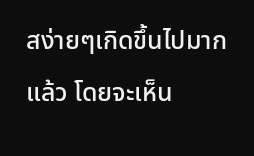สง่ายๆเกิดขึ้นไปมากแล้ว โดยจะเห็น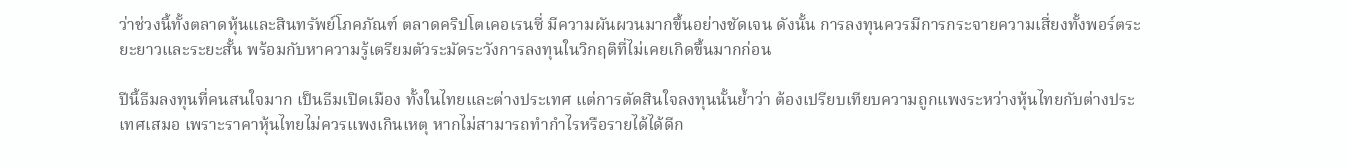ว่าช่วงนี้ทั้งตลาดหุ้นและสินทรัพย์โภคภัณฑ์ ตลาดคริปโตเคอเรนซี่ มีความผันผวนมากขึ้นอย่างชัดเจน ดังนั้น การลงทุนควรมีการกระจายความเสี่ยงทั้งพอร์ตระยะยาวและระยะสั้น พร้อมกับหาความรู้เตรียมตัวระมัดระวังการลงทุนในวิกฤติที่ไม่เคยเกิดขึ้นมากก่อน

ปีนี้ธีมลงทุนที่คนสนใจมาก เป็นธีมเปิดเมือง ทั้งในไทยและต่างประเทศ แต่การตัดสินใจลงทุนนั้นย้ำว่า ต้องเปรียบเทียบความถูกแพงระหว่างหุ้นไทยกับต่างประเทศเสมอ เพราะราคาหุ้นไทยไม่ควรแพงเกินเหตุ หากไม่สามารถทำกำไรหรือรายได้ได้ดีก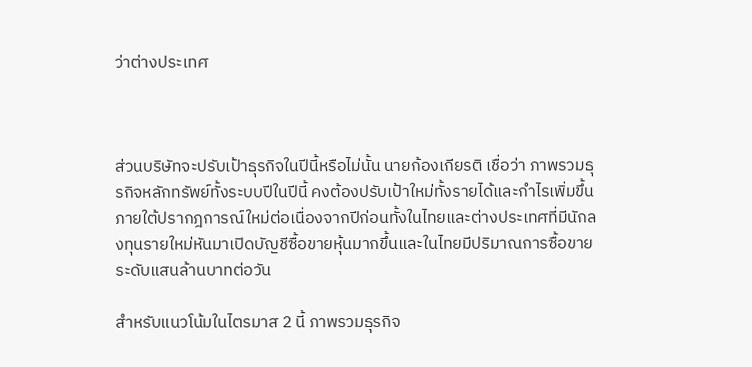ว่าต่างประเทศ



ส่วนบริษัทจะปรับเป้าธุรกิจในปีนี้หรือไม่นั้น นายก้องเกียรติ เชื่อว่า ภาพรวมธุรกิจหลักทรัพย์ทั้งระบบปีในปีนี้ คงต้องปรับเป้าใหม่ทั้งรายได้และกำไรเพิ่มขึ้น ภายใต้ปรากฎการณ์ใหม่ต่อเนื่องจากปีก่อนทั้งในไทยและต่างประเทศที่มีนักลงทุนรายใหม่หันมาเปิดบัญชีซื้อขายหุ้นมากขึ้นและในไทยมีปริมาณการซื้อขายระดับแสนล้านบาทต่อวัน

สำหรับแนวโน้มในไตรมาส 2 นี้ ภาพรวมธุรกิจ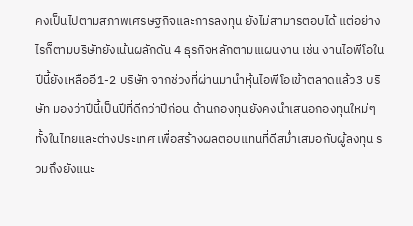คงเป็นไปตามสภาพเศรษฐกิจและการลงทุน ยังไม่สามารตอบได้ แต่อย่างไรก็ตามบริษัทยังเน้นผลักดัน 4 ธุรกิจหลักตามเแผนงาน เช่น งานไอพีโอในปีนี้ยังเหลืออี1-2 บริษัท จากช่วงที่ผ่านมานำหุ้นไอพีโอเข้าตลาดแล้ว3 บริษัท มองว่าปีนี้เป็นปีที่ดีกว่าปีก่อน ด้านกองทุนยังคงนำเสนอกองทุนใหม่ๆ ทั้งในไทยและต่างประเทศ เพื่อสร้างผลตอบแทนที่ดีสม่ำเสมอกับผู้ลงทุน รวมถึงยังแนะ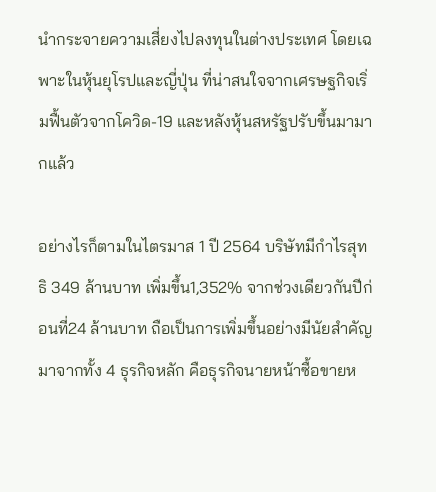นำกระจายความเสี่ยงไปลงทุนในต่างประเทศ โดยเฉพาะในหุ้นยุโรปและญี่ปุ่น ที่น่าสนใจจากเศรษฐกิจเริ่มฟื้นตัวจากโควิด-19 และหลังหุ้นสหรัฐปรับขึ้นมามากแล้ว

อย่างไรก็ตามในไตรมาส 1 ปี 2564 บริษัทมีกำไรสุทธิ 349 ล้านบาท เพิ่มขึ้น1,352% จากช่วงเดียวกันปีก่อนที่24 ล้านบาท ถือเป็นการเพิ่มขึ้นอย่างมีนัยสำคัญ มาจากทั้ง 4 ธุรกิจหลัก คือธุรกิจนายหน้าซื้อขายห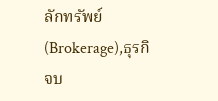ลักทรัพย์ (Brokerage),ธุรกิจบ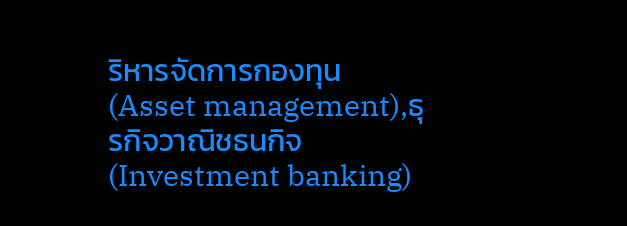ริหารจัดการกองทุน (Asset management),ธุรกิจวาณิชธนกิจ (Investment banking)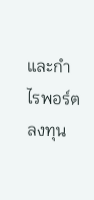และกำไรพอร์ตลงทุน